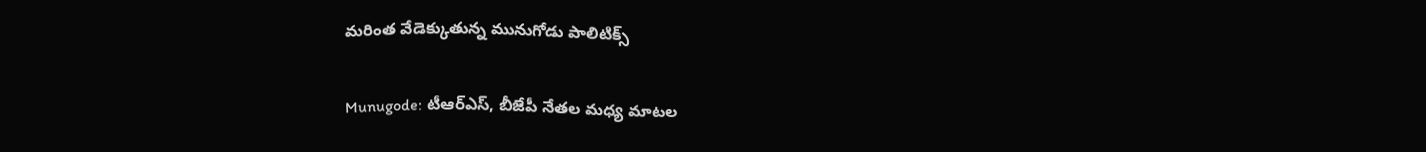మరింత వేడెక్కుతున్న మునుగోడు పాలిటిక్స్

Munugode: టీఆర్ఎస్, బీజేపీ నేతల మధ్య మాటల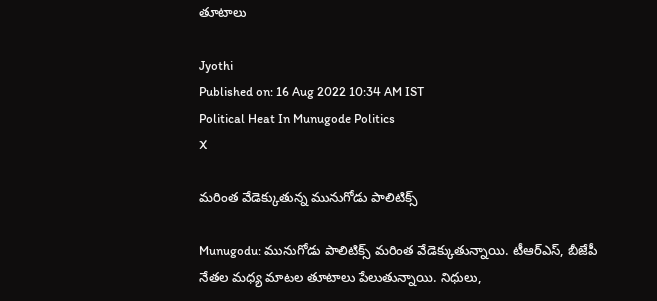తూటాలు

Jyothi
Published on: 16 Aug 2022 10:34 AM IST
Political Heat In Munugode Politics
X

మరింత వేడెక్కుతున్న మునుగోడు పాలిటిక్స్

Munugodu: మునుగోడు పాలిటిక్స్ మరింత వేడెక్కుతున్నాయి. టీఆర్ఎస్, బీజేపీ నేతల మధ్య మాటల తూటాలు పేలుతున్నాయి. నిధులు,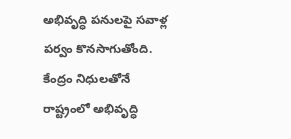అభివృద్ధి పనులపై సవాళ్ల పర్వం కొనసాగుతోంది. కేంద్రం నిధులతోనే రాష్ట్రంలో అభివృద్ధి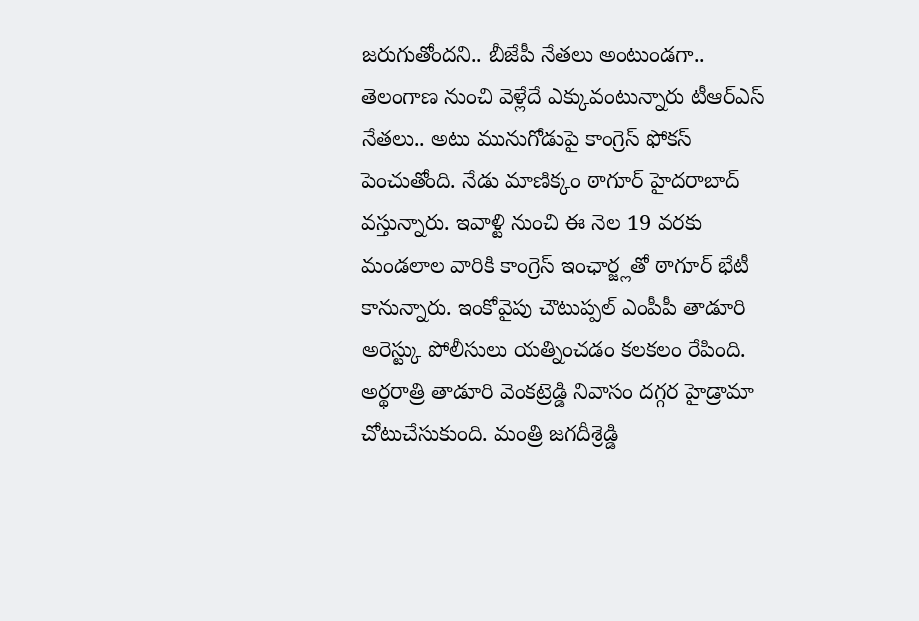జరుగుతోందని.. బీజేపీ నేతలు అంటుండగా.. తెలంగాణ నుంచి వెళ్లేదే ఎక్కువంటున్నారు టీఆర్ఎస్ నేతలు.. అటు మునుగోడుపై కాంగ్రెస్ ఫోకస్ పెంచుతోంది. నేడు మాణిక్కం ఠాగూర్ హైదరాబాద్ వస్తున్నారు. ఇవాళ్టి నుంచి ఈ నెల 19 వరకు మండలాల వారికి కాంగ్రెస్ ఇంఛార్జ్లతో ఠాగూర్ భేటీ కానున్నారు. ఇంకోవైపు చౌటుప్పల్ ఎంపీపీ తాడూరి అరెస్ట్కు పోలీసులు యత్నించడం కలకలం రేపింది. అర్థరాత్రి తాడూరి వెంకట్రెడ్డి నివాసం దగ్గర హైడ్రామా చోటుచేసుకుంది. మంత్రి జగదీశ్రెడ్డి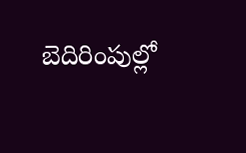బెదిరింపుల్లో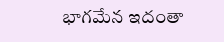భాగమేన ఇదంతా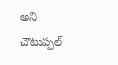అని చౌటుప్పల్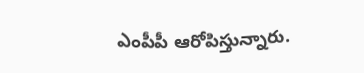ఎంపీపీ ఆరోపిస్తున్నారు.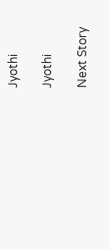Jyothi

Jyothi

Next Story